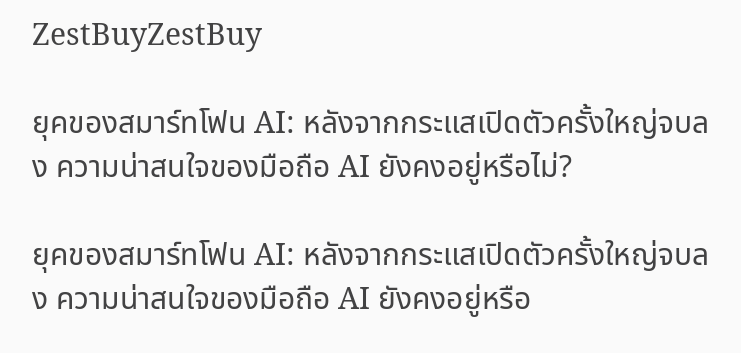ZestBuyZestBuy

ยุคของสมาร์ทโฟน AI: หลังจากกระแสเปิดตัวครั้งใหญ่จบลง ความน่าสนใจของมือถือ AI ยังคงอยู่หรือไม่?

ยุคของสมาร์ทโฟน AI: หลังจากกระแสเปิดตัวครั้งใหญ่จบลง ความน่าสนใจของมือถือ AI ยังคงอยู่หรือ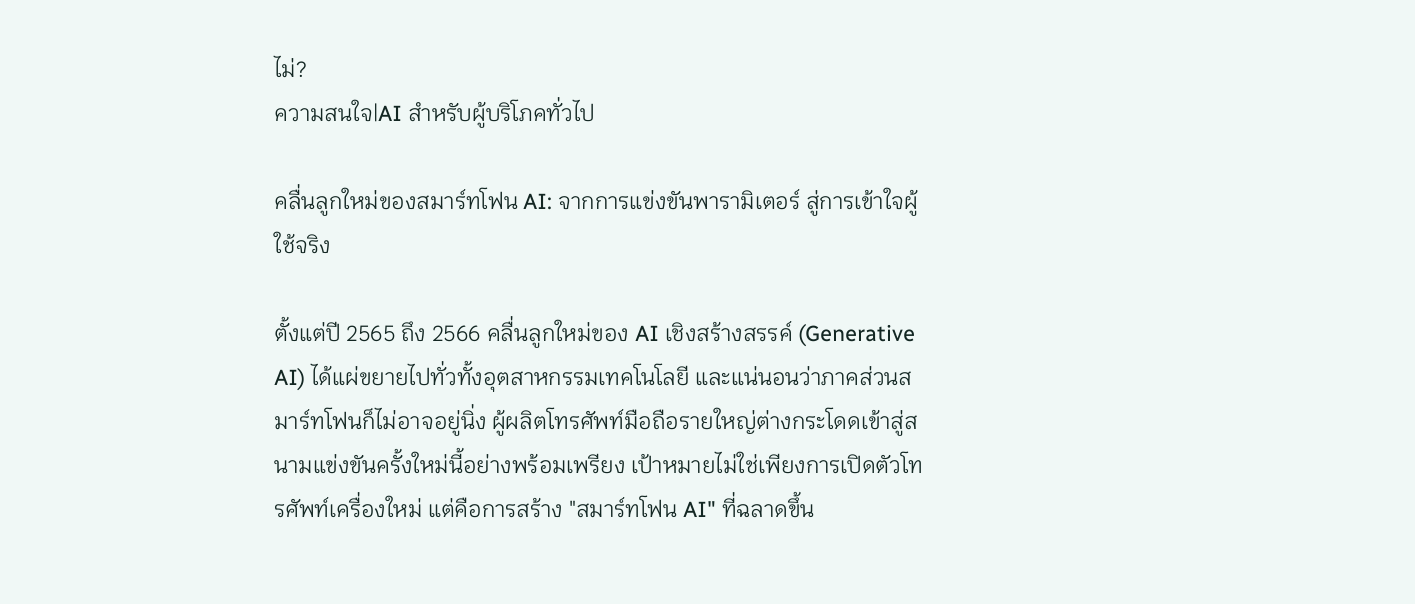ไม่?
ความสนใจ|AI สำหรับผู้บริโภคทั่วไป

คลื่นลูกใหม่ของสมาร์ทโฟน AI: จากการแข่งขันพารามิเตอร์ สู่การเข้าใจผู้ใช้จริง

ตั้งแต่ปี 2565 ถึง 2566 คลื่นลูกใหม่ของ AI เชิงสร้างสรรค์ (Generative AI) ได้แผ่ขยายไปทั่วทั้งอุตสาหกรรมเทคโนโลยี และแน่นอนว่าภาคส่วนสมาร์ทโฟนก็ไม่อาจอยู่นิ่ง ผู้ผลิตโทรศัพท์มือถือรายใหญ่ต่างกระโดดเข้าสู่สนามแข่งขันครั้งใหม่นี้อย่างพร้อมเพรียง เป้าหมายไม่ใช่เพียงการเปิดตัวโทรศัพท์เครื่องใหม่ แต่คือการสร้าง "สมาร์ทโฟน AI" ที่ฉลาดขึ้น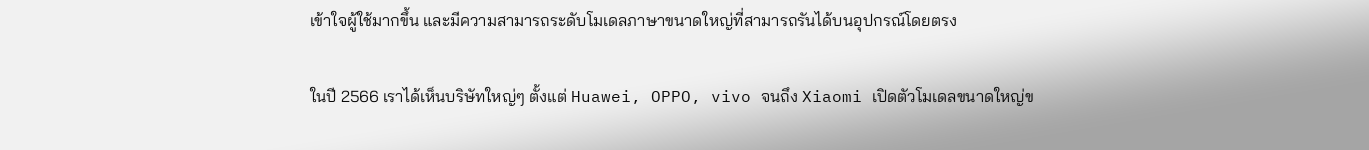เข้าใจผู้ใช้มากขึ้น และมีความสามารถระดับโมเดลภาษาขนาดใหญ่ที่สามารถรันได้บนอุปกรณ์โดยตรง

ในปี 2566 เราได้เห็นบริษัทใหญ่ๆ ตั้งแต่ Huawei, OPPO, vivo จนถึง Xiaomi เปิดตัวโมเดลขนาดใหญ่ข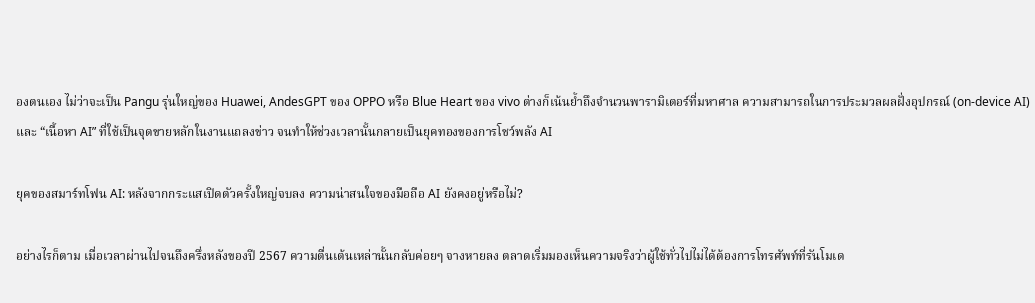องตนเอง ไม่ว่าจะเป็น Pangu รุ่นใหญ่ของ Huawei, AndesGPT ของ OPPO หรือ Blue Heart ของ vivo ต่างก็เน้นย้ำถึงจำนวนพารามิเตอร์ที่มหาศาล ความสามารถในการประมวลผลฝั่งอุปกรณ์ (on-device AI) และ “เนื้อหา AI” ที่ใช้เป็นจุดขายหลักในงานแถลงข่าว จนทำให้ช่วงเวลานั้นกลายเป็นยุคทองของการโชว์พลัง AI

ยุคของสมาร์ทโฟน AI: หลังจากกระแสเปิดตัวครั้งใหญ่จบลง ความน่าสนใจของมือถือ AI ยังคงอยู่หรือไม่?

อย่างไรก็ตาม เมื่อเวลาผ่านไปจนถึงครึ่งหลังของปี 2567 ความตื่นเต้นเหล่านั้นกลับค่อยๆ จางหายลง ตลาดเริ่มมองเห็นความจริงว่าผู้ใช้ทั่วไปไม่ได้ต้องการโทรศัพท์ที่รันโมเด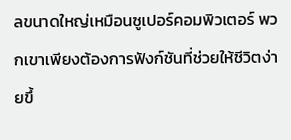ลขนาดใหญ่เหมือนซูเปอร์คอมพิวเตอร์ พวกเขาเพียงต้องการฟังก์ชันที่ช่วยให้ชีวิตง่ายขึ้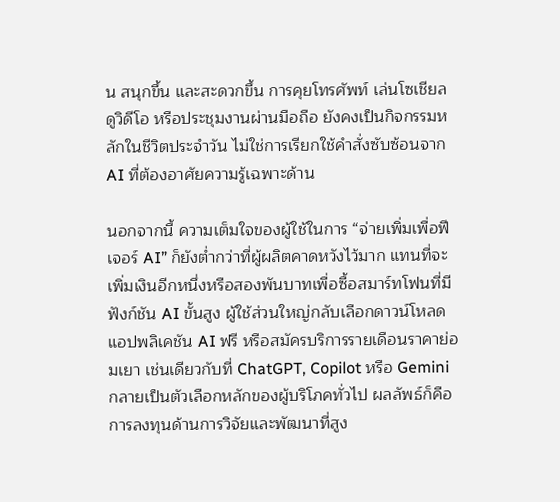น สนุกขึ้น และสะดวกขึ้น การคุยโทรศัพท์ เล่นโซเชียล ดูวิดีโอ หรือประชุมงานผ่านมือถือ ยังคงเป็นกิจกรรมหลักในชีวิตประจำวัน ไม่ใช่การเรียกใช้คำสั่งซับซ้อนจาก AI ที่ต้องอาศัยความรู้เฉพาะด้าน

นอกจากนี้ ความเต็มใจของผู้ใช้ในการ “จ่ายเพิ่มเพื่อฟีเจอร์ AI” ก็ยังต่ำกว่าที่ผู้ผลิตคาดหวังไว้มาก แทนที่จะเพิ่มเงินอีกหนึ่งหรือสองพันบาทเพื่อซื้อสมาร์ทโฟนที่มีฟังก์ชัน AI ขั้นสูง ผู้ใช้ส่วนใหญ่กลับเลือกดาวน์โหลดแอปพลิเคชัน AI ฟรี หรือสมัครบริการรายเดือนราคาย่อมเยา เช่นเดียวกับที่ ChatGPT, Copilot หรือ Gemini กลายเป็นตัวเลือกหลักของผู้บริโภคทั่วไป ผลลัพธ์ก็คือ การลงทุนด้านการวิจัยและพัฒนาที่สูง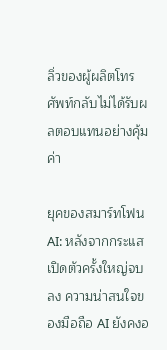ลิ่วของผู้ผลิตโทรศัพท์กลับไม่ได้รับผลตอบแทนอย่างคุ้มค่า

ยุคของสมาร์ทโฟน AI: หลังจากกระแสเปิดตัวครั้งใหญ่จบลง ความน่าสนใจของมือถือ AI ยังคงอ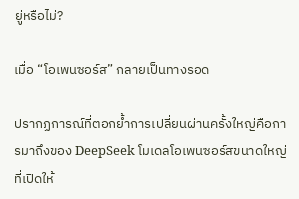ยู่หรือไม่?

เมื่อ “โอเพนซอร์ส” กลายเป็นทางรอด

ปรากฏการณ์ที่ตอกย้ำการเปลี่ยนผ่านครั้งใหญ่คือการมาถึงของ DeepSeek โมเดลโอเพนซอร์สขนาดใหญ่ที่เปิดให้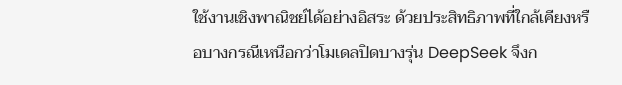ใช้งานเชิงพาณิชย์ได้อย่างอิสระ ด้วยประสิทธิภาพที่ใกล้เคียงหรือบางกรณีเหนือกว่าโมเดลปิดบางรุ่น DeepSeek จึงก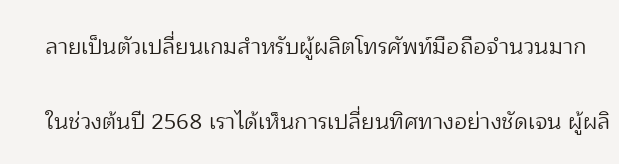ลายเป็นตัวเปลี่ยนเกมสำหรับผู้ผลิตโทรศัพท์มือถือจำนวนมาก

ในช่วงต้นปี 2568 เราได้เห็นการเปลี่ยนทิศทางอย่างชัดเจน ผู้ผลิ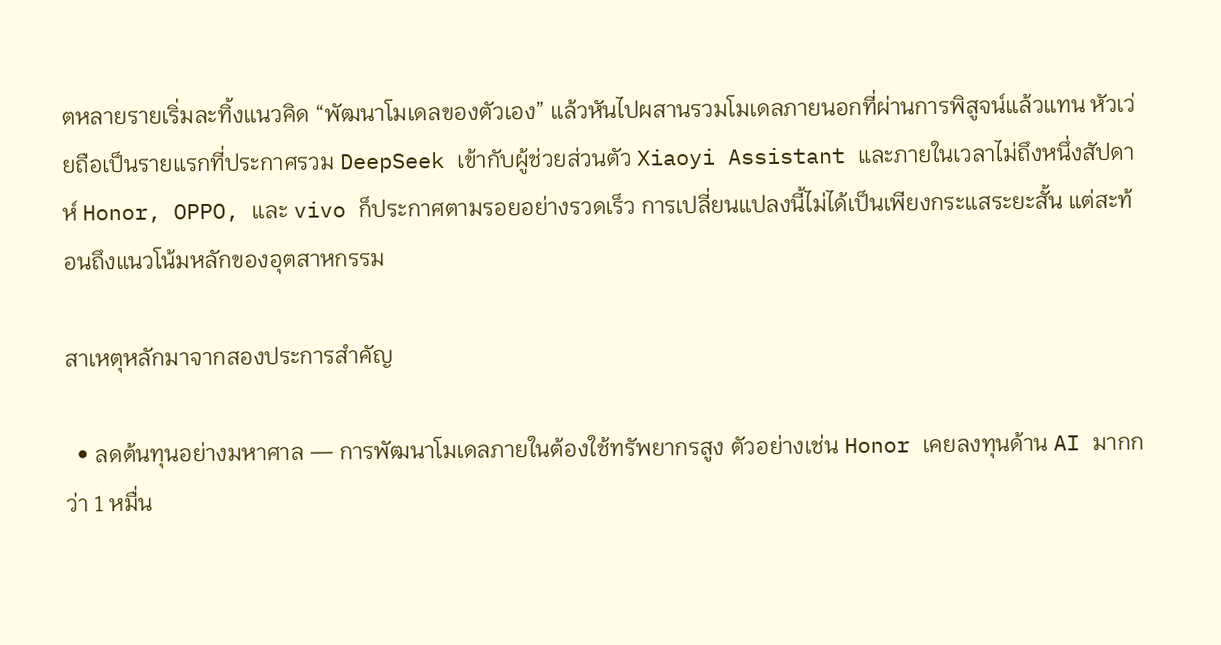ตหลายรายเริ่มละทิ้งแนวคิด “พัฒนาโมเดลของตัวเอง” แล้วหันไปผสานรวมโมเดลภายนอกที่ผ่านการพิสูจน์แล้วแทน หัวเว่ยถือเป็นรายแรกที่ประกาศรวม DeepSeek เข้ากับผู้ช่วยส่วนตัว Xiaoyi Assistant และภายในเวลาไม่ถึงหนึ่งสัปดาห์ Honor, OPPO, และ vivo ก็ประกาศตามรอยอย่างรวดเร็ว การเปลี่ยนแปลงนี้ไม่ได้เป็นเพียงกระแสระยะสั้น แต่สะท้อนถึงแนวโน้มหลักของอุตสาหกรรม

สาเหตุหลักมาจากสองประการสำคัญ

  • ลดต้นทุนอย่างมหาศาล — การพัฒนาโมเดลภายในต้องใช้ทรัพยากรสูง ตัวอย่างเช่น Honor เคยลงทุนด้าน AI มากกว่า 1 หมื่น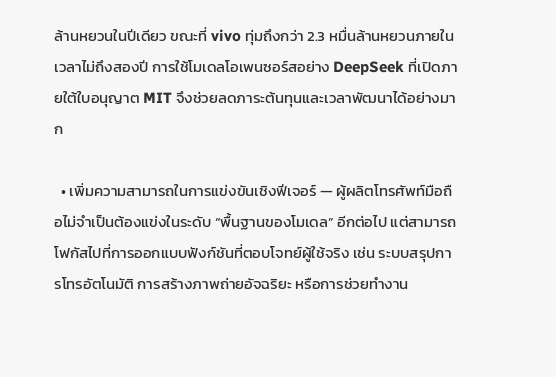ล้านหยวนในปีเดียว ขณะที่ vivo ทุ่มถึงกว่า 2.3 หมื่นล้านหยวนภายในเวลาไม่ถึงสองปี การใช้โมเดลโอเพนซอร์สอย่าง DeepSeek ที่เปิดภายใต้ใบอนุญาต MIT จึงช่วยลดภาระต้นทุนและเวลาพัฒนาได้อย่างมาก

  • เพิ่มความสามารถในการแข่งขันเชิงฟีเจอร์ — ผู้ผลิตโทรศัพท์มือถือไม่จำเป็นต้องแข่งในระดับ “พื้นฐานของโมเดล” อีกต่อไป แต่สามารถโฟกัสไปที่การออกแบบฟังก์ชันที่ตอบโจทย์ผู้ใช้จริง เช่น ระบบสรุปการโทรอัตโนมัติ การสร้างภาพถ่ายอัจฉริยะ หรือการช่วยทำงาน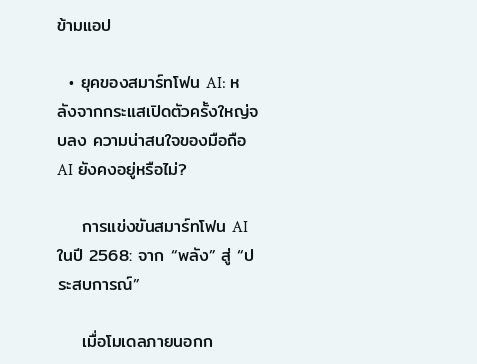ข้ามแอป

  • ยุคของสมาร์ทโฟน AI: หลังจากกระแสเปิดตัวครั้งใหญ่จบลง ความน่าสนใจของมือถือ AI ยังคงอยู่หรือไม่?

    การแข่งขันสมาร์ทโฟน AI ในปี 2568: จาก “พลัง” สู่ “ประสบการณ์”

    เมื่อโมเดลภายนอกก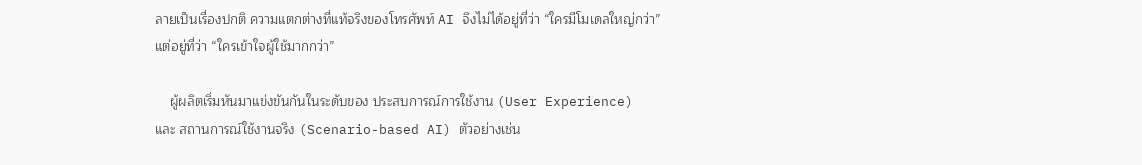ลายเป็นเรื่องปกติ ความแตกต่างที่แท้จริงของโทรศัพท์ AI จึงไม่ได้อยู่ที่ว่า “ใครมีโมเดลใหญ่กว่า” แต่อยู่ที่ว่า “ใครเข้าใจผู้ใช้มากกว่า”

    ผู้ผลิตเริ่มหันมาแข่งขันกันในระดับของ ประสบการณ์การใช้งาน (User Experience) และ สถานการณ์ใช้งานจริง (Scenario-based AI) ตัวอย่างเช่น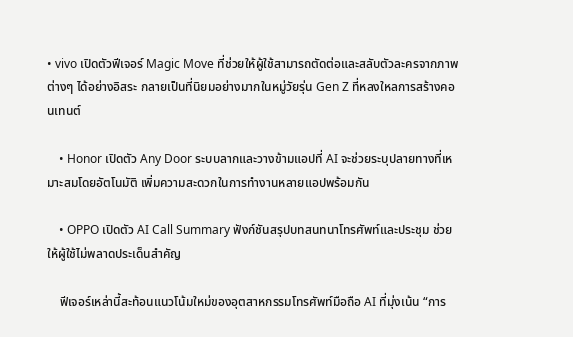• vivo เปิดตัวฟีเจอร์ Magic Move ที่ช่วยให้ผู้ใช้สามารถตัดต่อและสลับตัวละครจากภาพต่างๆ ได้อย่างอิสระ กลายเป็นที่นิยมอย่างมากในหมู่วัยรุ่น Gen Z ที่หลงใหลการสร้างคอนเทนต์

    • Honor เปิดตัว Any Door ระบบลากและวางข้ามแอปที่ AI จะช่วยระบุปลายทางที่เหมาะสมโดยอัตโนมัติ เพิ่มความสะดวกในการทำงานหลายแอปพร้อมกัน

    • OPPO เปิดตัว AI Call Summary ฟังก์ชันสรุปบทสนทนาโทรศัพท์และประชุม ช่วยให้ผู้ใช้ไม่พลาดประเด็นสำคัญ

    ฟีเจอร์เหล่านี้สะท้อนแนวโน้มใหม่ของอุตสาหกรรมโทรศัพท์มือถือ AI ที่มุ่งเน้น “การ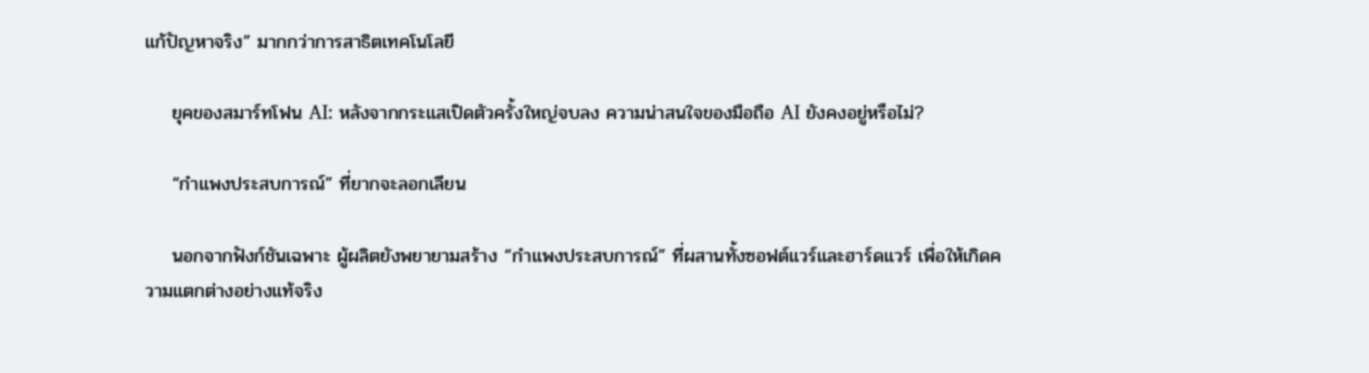แก้ปัญหาจริง” มากกว่าการสาธิตเทคโนโลยี

    ยุคของสมาร์ทโฟน AI: หลังจากกระแสเปิดตัวครั้งใหญ่จบลง ความน่าสนใจของมือถือ AI ยังคงอยู่หรือไม่?

    “กำแพงประสบการณ์” ที่ยากจะลอกเลียน

    นอกจากฟังก์ชันเฉพาะ ผู้ผลิตยังพยายามสร้าง “กำแพงประสบการณ์” ที่ผสานทั้งซอฟต์แวร์และฮาร์ดแวร์ เพื่อให้เกิดความแตกต่างอย่างแท้จริง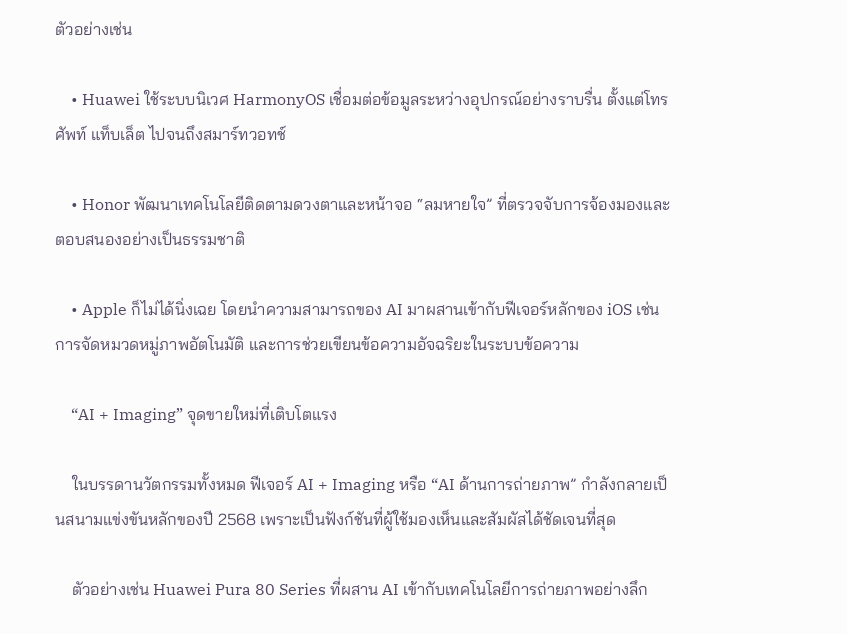ตัวอย่างเช่น

    • Huawei ใช้ระบบนิเวศ HarmonyOS เชื่อมต่อข้อมูลระหว่างอุปกรณ์อย่างราบรื่น ตั้งแต่โทรศัพท์ แท็บเล็ต ไปจนถึงสมาร์ทวอทช์

    • Honor พัฒนาเทคโนโลยีติดตามดวงตาและหน้าจอ “ลมหายใจ” ที่ตรวจจับการจ้องมองและตอบสนองอย่างเป็นธรรมชาติ

    • Apple ก็ไม่ได้นิ่งเฉย โดยนำความสามารถของ AI มาผสานเข้ากับฟีเจอร์หลักของ iOS เช่น การจัดหมวดหมู่ภาพอัตโนมัติ และการช่วยเขียนข้อความอัจฉริยะในระบบข้อความ

    “AI + Imaging” จุดขายใหม่ที่เติบโตแรง

    ในบรรดานวัตกรรมทั้งหมด ฟีเจอร์ AI + Imaging หรือ “AI ด้านการถ่ายภาพ” กำลังกลายเป็นสนามแข่งขันหลักของปี 2568 เพราะเป็นฟังก์ชันที่ผู้ใช้มองเห็นและสัมผัสได้ชัดเจนที่สุด

    ตัวอย่างเช่น Huawei Pura 80 Series ที่ผสาน AI เข้ากับเทคโนโลยีการถ่ายภาพอย่างลึก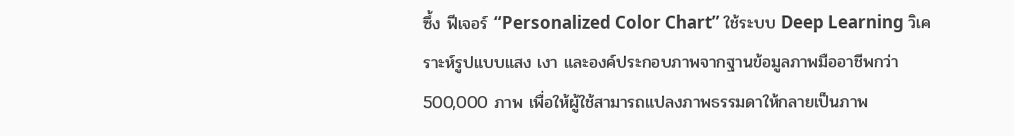ซึ้ง ฟีเจอร์ “Personalized Color Chart” ใช้ระบบ Deep Learning วิเคราะห์รูปแบบแสง เงา และองค์ประกอบภาพจากฐานข้อมูลภาพมืออาชีพกว่า 500,000 ภาพ เพื่อให้ผู้ใช้สามารถแปลงภาพธรรมดาให้กลายเป็นภาพ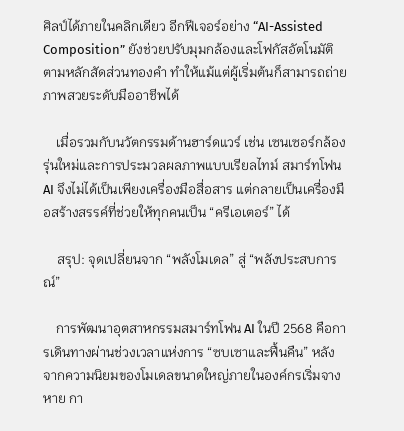ศิลป์ได้ภายในคลิกเดียว อีกฟีเจอร์อย่าง “AI-Assisted Composition” ยังช่วยปรับมุมกล้องและโฟกัสอัตโนมัติตามหลักสัดส่วนทองคำ ทำให้แม้แต่ผู้เริ่มต้นก็สามารถถ่ายภาพสวยระดับมืออาชีพได้

    เมื่อรวมกับนวัตกรรมด้านฮาร์ดแวร์ เช่น เซนเซอร์กล้องรุ่นใหม่และการประมวลผลภาพแบบเรียลไทม์ สมาร์ทโฟน AI จึงไม่ได้เป็นเพียงเครื่องมือสื่อสาร แต่กลายเป็นเครื่องมือสร้างสรรค์ที่ช่วยให้ทุกคนเป็น “ครีเอเตอร์” ได้

    สรุป: จุดเปลี่ยนจาก “พลังโมเดล” สู่ “พลังประสบการณ์”

    การพัฒนาอุตสาหกรรมสมาร์ทโฟน AI ในปี 2568 คือการเดินทางผ่านช่วงเวลาแห่งการ “ซบเซาและฟื้นคืน” หลังจากความนิยมของโมเดลขนาดใหญ่ภายในองค์กรเริ่มจางหาย กา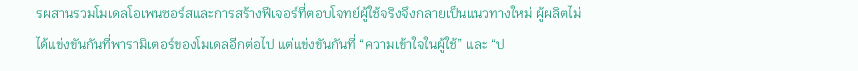รผสานรวมโมเดลโอเพนซอร์สและการสร้างฟีเจอร์ที่ตอบโจทย์ผู้ใช้จริงจึงกลายเป็นแนวทางใหม่ ผู้ผลิตไม่ได้แข่งขันกันที่พารามิเตอร์ของโมเดลอีกต่อไป แต่แข่งขันกันที่ “ความเข้าใจในผู้ใช้” และ “ป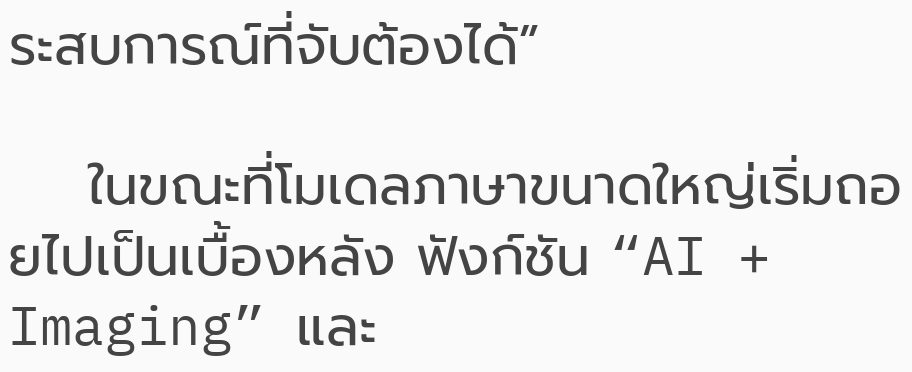ระสบการณ์ที่จับต้องได้”

    ในขณะที่โมเดลภาษาขนาดใหญ่เริ่มถอยไปเป็นเบื้องหลัง ฟังก์ชัน “AI + Imaging” และ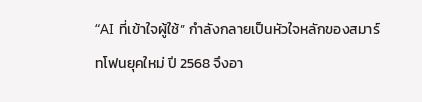“AI ที่เข้าใจผู้ใช้” กำลังกลายเป็นหัวใจหลักของสมาร์ทโฟนยุคใหม่ ปี 2568 จึงอา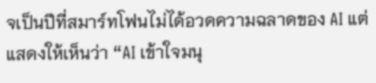จเป็นปีที่สมาร์ทโฟนไม่ได้อวดความฉลาดของ AI แต่แสดงให้เห็นว่า “AI เข้าใจมนุ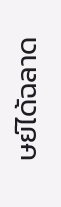ษย์ได้ฉลาด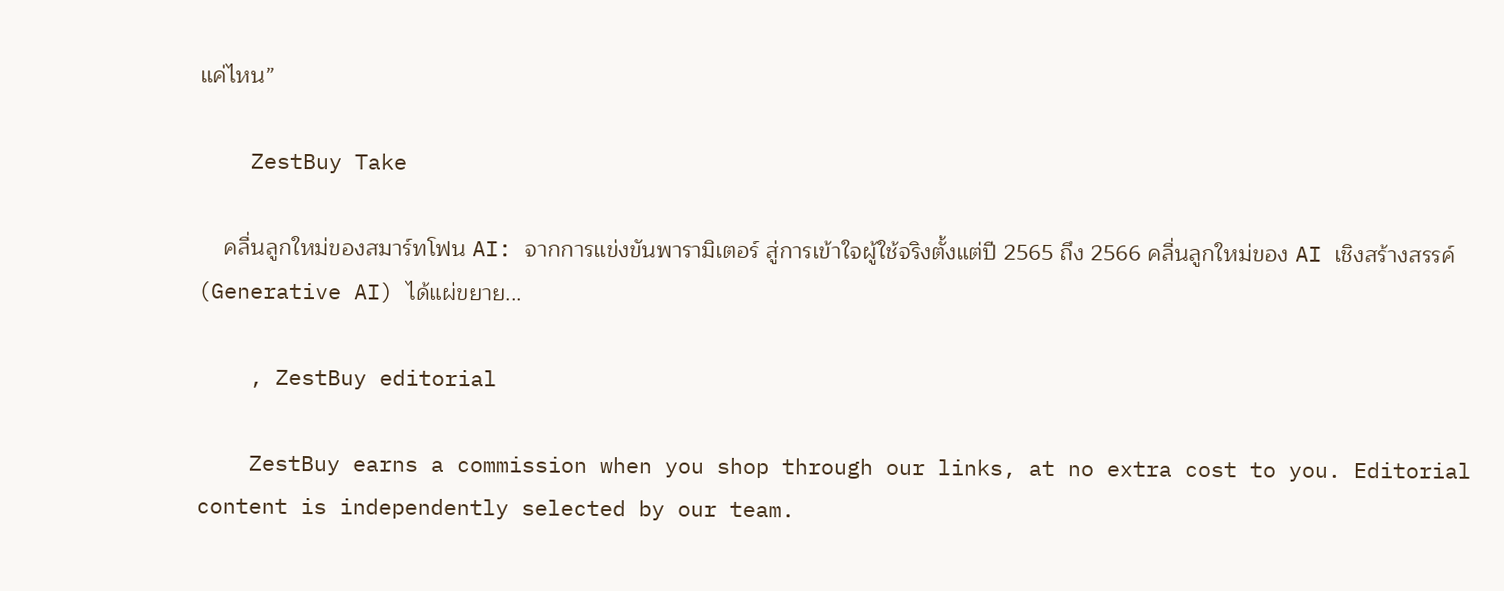แค่ไหน”

    ZestBuy Take

    คลื่นลูกใหม่ของสมาร์ทโฟน AI: จากการแข่งขันพารามิเตอร์ สู่การเข้าใจผู้ใช้จริงตั้งแต่ปี 2565 ถึง 2566 คลื่นลูกใหม่ของ AI เชิงสร้างสรรค์ (Generative AI) ได้แผ่ขยาย...

    , ZestBuy editorial

    ZestBuy earns a commission when you shop through our links, at no extra cost to you. Editorial content is independently selected by our team.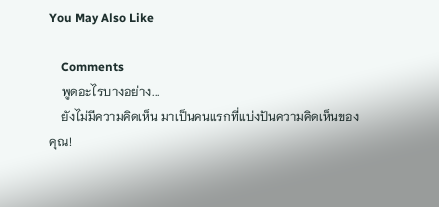You May Also Like

    Comments
    พูดอะไรบางอย่าง...
    ยังไม่มีความคิดเห็น มาเป็นคนแรกที่แบ่งปันความคิดเห็นของคุณ!